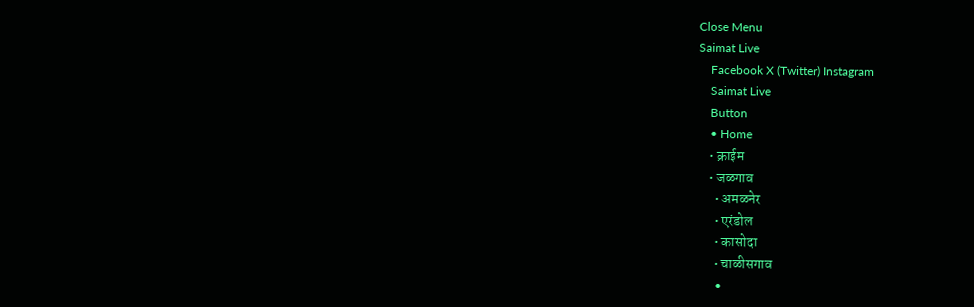Close Menu
Saimat Live
    Facebook X (Twitter) Instagram
    Saimat Live
    Button
    • Home
    • क्राईम
    • जळगाव
      • अमळनेर
      • एरंडोल
      • कासोदा
      • चाळीसगाव
      •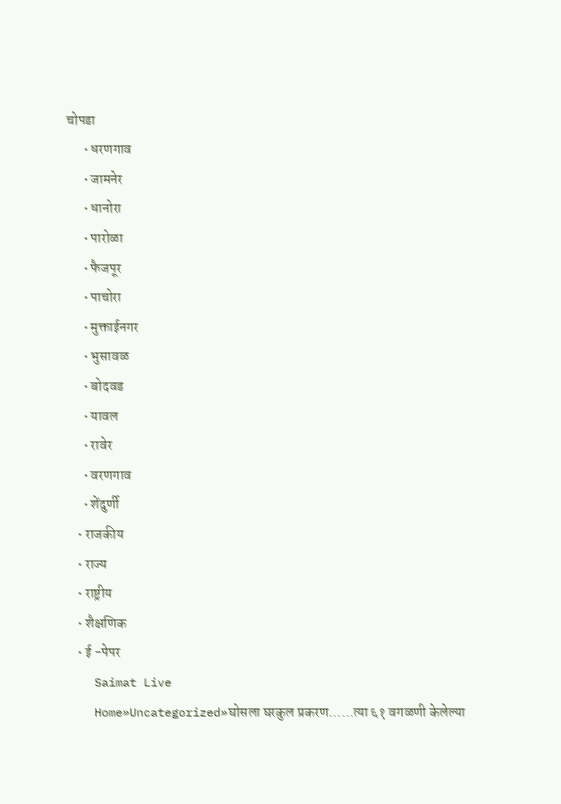चोपडा
      • धरणगाव
      • जामनेर
      • धानोरा
      • पारोळा
      • फैजपूर
      • पाचोरा
      • मुक्ताईनगर
      • भुसावळ
      • बोदवड
      • यावल
      • रावेर
      • वरणगाव
      • शेंदुर्णी
    • राजकीय
    • राज्य
    • राष्ट्रीय
    • शैक्षणिक
    • ई -पेपर
    Saimat Live
    Home»Uncategorized»घोसला घरकुल प्रकरण……त्या ६१ वगळणी केलेल्या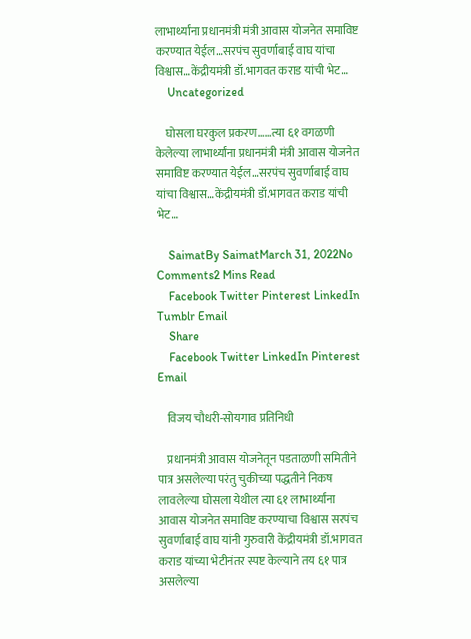लाभार्थ्यांना प्रधानमंत्री मंत्री आवास योजनेत समाविष्ट करण्यात येईल…सरपंच सुवर्णाबाई वाघ यांचा विश्वास…केंद्रीयमंत्री डॉ.भागवत कराड यांची भेट…
    Uncategorized

    घोसला घरकुल प्रकरण……त्या ६१ वगळणी केलेल्या लाभार्थ्यांना प्रधानमंत्री मंत्री आवास योजनेत समाविष्ट करण्यात येईल…सरपंच सुवर्णाबाई वाघ यांचा विश्वास…केंद्रीयमंत्री डॉ.भागवत कराड यांची भेट…

    SaimatBy SaimatMarch 31, 2022No Comments2 Mins Read
    Facebook Twitter Pinterest LinkedIn Tumblr Email
    Share
    Facebook Twitter LinkedIn Pinterest Email

    विजय चौधरी-सोयगाव प्रतिनिधी

    प्रधानमंत्री आवास योजनेतून पडताळणी समितीने पात्र असलेल्या परंतु चुकीच्या पद्धतीने निकष लावलेल्या घोसला येथील त्या ६१ लाभार्थ्यांना आवास योजनेत समाविष्ट करण्याचा विश्वास सरपंच सुवर्णाबाई वाघ यांनी गुरुवारी केंद्रीयमंत्री डॉ.भागवत कराड यांच्या भेटीनंतर स्पष्ट केल्याने तय ६१ पात्र असलेल्या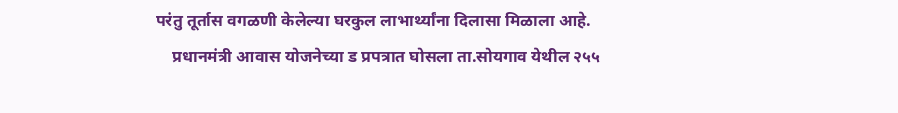परंतु तूर्तास वगळणी केलेल्या घरकुल लाभार्थ्यांना दिलासा मिळाला आहे.
    प्रधानमंत्री आवास योजनेच्या ड प्रपत्रात घोसला ता.सोयगाव येथील २५५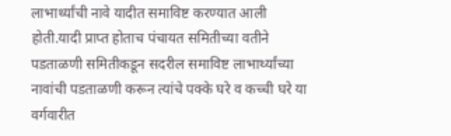लाभार्थ्यांची नावे यादीत समाविष्ट करण्यात आली होती.यादी प्राप्त होताच पंचायत समितीच्या वतीने पडताळणी समितीकडून सदरील समाविष्ट लाभार्थ्यांच्या नावांची पडताळणी करून त्यांचे पक्के घरे व कच्ची घरे या वर्गवारीत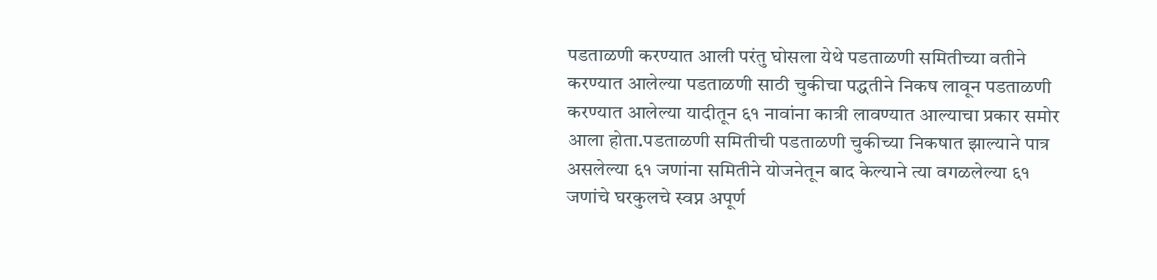पडताळणी करण्यात आली परंतु घोसला येथे पडताळणी समितीच्या वतीने करण्यात आलेल्या पडताळणी साठी चुकीचा पद्धतीने निकष लावून पडताळणी करण्यात आलेल्या यादीतून ६१ नावांना कात्री लावण्यात आल्याचा प्रकार समोर आला होता.पडताळणी समितीची पडताळणी चुकीच्या निकषात झाल्याने पात्र असलेल्या ६१ जणांना समितीने योजनेतून बाद केल्याने त्या वगळलेल्या ६१ जणांचे घरकुलचे स्वप्न अपूर्ण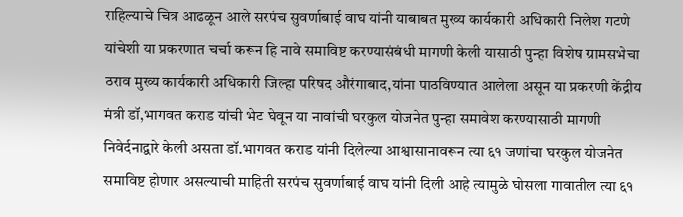राहिल्याचे चित्र आढळून आले सरपंच सुवर्णाबाई वाघ यांनी याबाबत मुख्य कार्यकारी अधिकारी निलेश गटणे यांचेशी या प्रकरणात चर्चा करून हि नावे समाविष्ट करण्यासंबंधी मागणी केली यासाठी पुन्हा विशेष ग्रामसभेचा ठराव मुख्य कार्यकारी अधिकारी जिल्हा परिषद औरंगाबाद,यांना पाठविण्यात आलेला असून या प्रकरणी केंद्रीय मंत्री डॉ,भागवत कराड यांची भेट घेवून या नावांची घरकुल योजनेत पुन्हा समावेश करण्यासाठी मागणी निवेर्दनाद्वारे केली असता डॉ.भागवत कराड यांनी दिलेल्या आश्वासानावरून त्या ६१ जणांचा घरकुल योजनेत समाविष्ट होणार असल्याची माहिती सरपंच सुवर्णाबाई वाघ यांनी दिली आहे त्यामुळे घोसला गावातील त्या ६१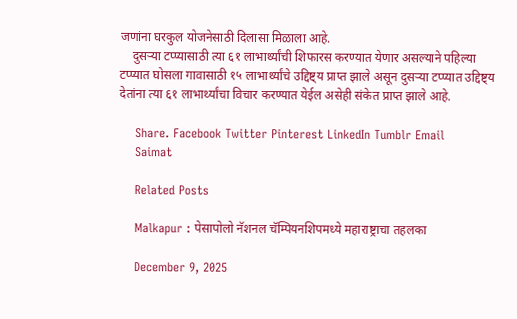जणांना घरकुल योजनेसाठी दिलासा मिळाला आहे.
    दुसऱ्या टप्प्यासाठी त्या ६१ लाभार्थ्यांची शिफारस करण्यात येणार असल्याने पहिल्या टप्प्यात घोसला गावासाठी १५ लाभार्थ्यांचे उद्दिष्ट्य प्राप्त झाले असून दुसऱ्या टप्प्यात उद्दिष्ट्य देतांना त्या ६१ लाभार्थ्यांचा विचार करण्यात येईल असेही संकेत प्राप्त झाले आहे.

    Share. Facebook Twitter Pinterest LinkedIn Tumblr Email
    Saimat

    Related Posts

    Malkapur : पेसापोलो नॅशनल चॅम्पियनशिपमध्ये महाराष्ट्राचा तहलका

    December 9, 2025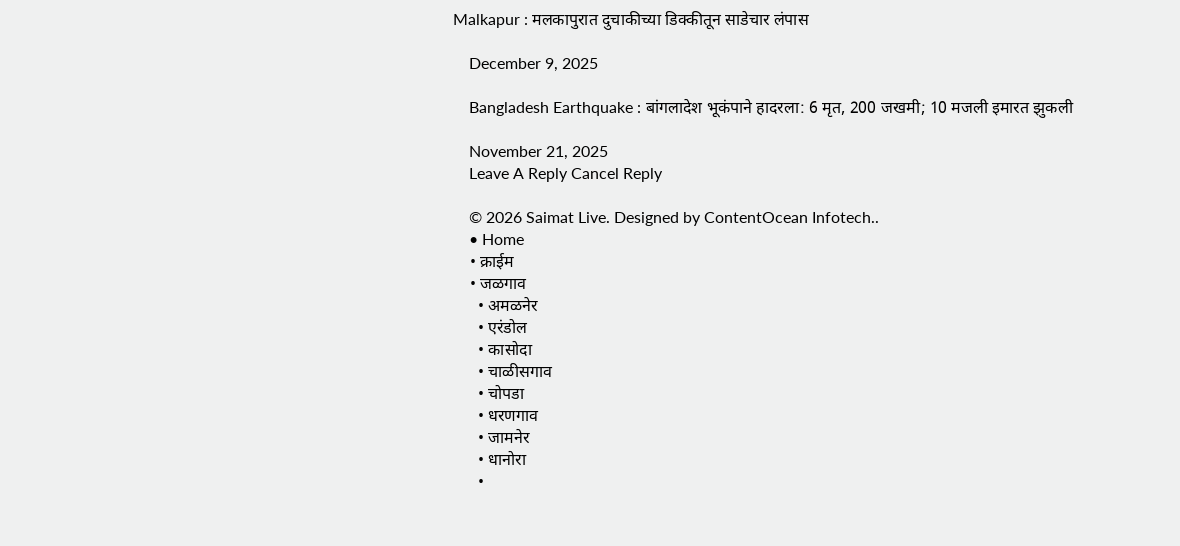Malkapur : मलकापुरात दुचाकीच्या डिक्कीतून साडेचार लंपास

    December 9, 2025

    Bangladesh Earthquake : बांगलादेश भूकंपाने हादरला: 6 मृत, 200 जखमी; 10 मजली इमारत झुकली

    November 21, 2025
    Leave A Reply Cancel Reply

    © 2026 Saimat Live. Designed by ContentOcean Infotech..
    • Home
    • क्राईम
    • जळगाव
      • अमळनेर
      • एरंडोल
      • कासोदा
      • चाळीसगाव
      • चोपडा
      • धरणगाव
      • जामनेर
      • धानोरा
      •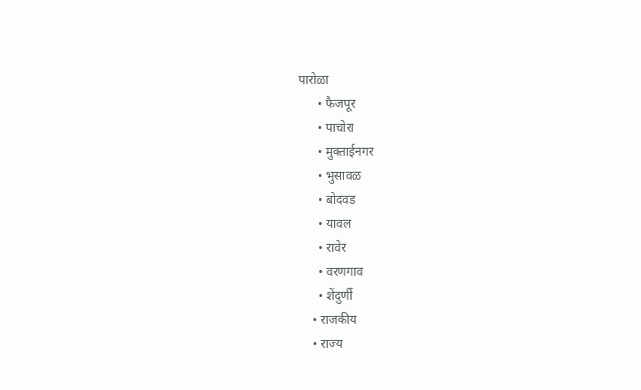पारोळा
      • फैजपूर
      • पाचोरा
      • मुक्ताईनगर
      • भुसावळ
      • बोदवड
      • यावल
      • रावेर
      • वरणगाव
      • शेंदुर्णी
    • राजकीय
    • राज्य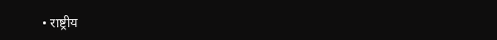• राष्ट्रीय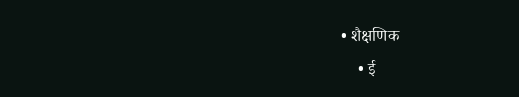• शैक्षणिक
    • ई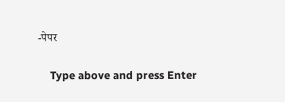-पेपर

    Type above and press Enter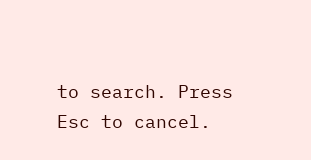to search. Press Esc to cancel.